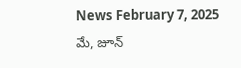News February 7, 2025
మే, జూన్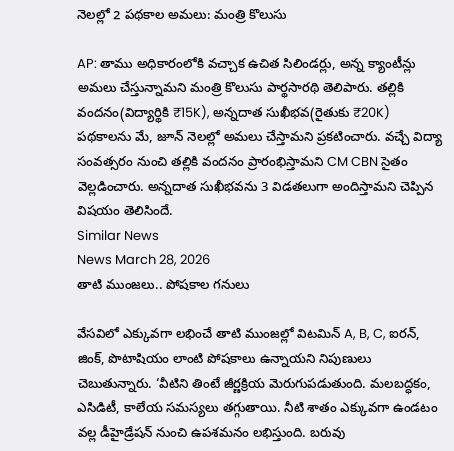నెలల్లో 2 పథకాల అమలు: మంత్రి కొలుసు

AP: తాము అధికారంలోకి వచ్చాక ఉచిత సిలిండర్లు, అన్న క్యాంటీన్లు అమలు చేస్తున్నామని మంత్రి కొలుసు పార్థసారథి తెలిపారు. తల్లికి వందనం(విద్యార్థికి ₹15K), అన్నదాత సుఖీభవ(రైతుకు ₹20K) పథకాలను మే, జూన్ నెలల్లో అమలు చేస్తామని ప్రకటించారు. వచ్చే విద్యా సంవత్సరం నుంచి తల్లికి వందనం ప్రారంభిస్తామని CM CBN సైతం వెల్లడించారు. అన్నదాత సుఖీభవను 3 విడతలుగా అందిస్తామని చెప్పిన విషయం తెలిసిందే.
Similar News
News March 28, 2026
తాటి ముంజలు.. పోషకాల గనులు

వేసవిలో ఎక్కువగా లభించే తాటి ముంజల్లో విటమిన్ A, B, C, ఐరన్, జింక్, పొటాషియం లాంటి పోషకాలు ఉన్నాయని నిపుణులు చెబుతున్నారు. ‘వీటిని తింటే జీర్ణక్రియ మెరుగుపడుతుంది. మలబద్ధకం, ఎసిడిటీ, కాలేయ సమస్యలు తగ్గుతాయి. నీటి శాతం ఎక్కువగా ఉండటం వల్ల డీహైడ్రేషన్ నుంచి ఉపశమనం లభిస్తుంది. బరువు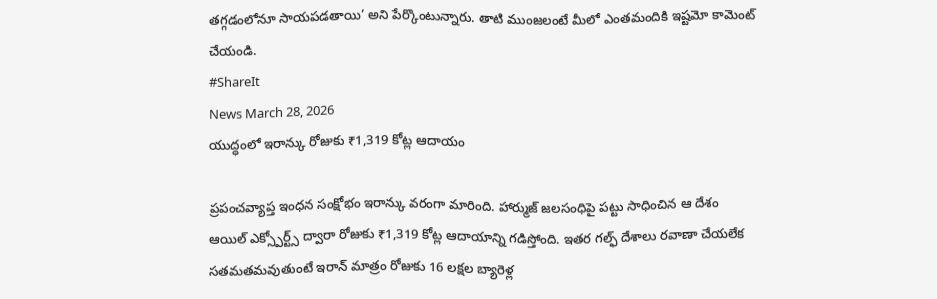తగ్గడంలోనూ సాయపడతాయి’ అని పేర్కొంటున్నారు. తాటి ముంజలంటే మీలో ఎంతమందికి ఇష్టమో కామెంట్ చేయండి.
#ShareIt
News March 28, 2026
యుద్ధంలో ఇరాన్కు రోజుకు ₹1,319 కోట్ల ఆదాయం

ప్రపంచవ్యాప్త ఇంధన సంక్షోభం ఇరాన్కు వరంగా మారింది. హార్ముజ్ జలసంధిపై పట్టు సాధించిన ఆ దేశం ఆయిల్ ఎక్స్పోర్ట్స్ ద్వారా రోజుకు ₹1,319 కోట్ల ఆదాయాన్ని గడిస్తోంది. ఇతర గల్ఫ్ దేశాలు రవాణా చేయలేక సతమతమవుతుంటే ఇరాన్ మాత్రం రోజుకు 16 లక్షల బ్యారెళ్ల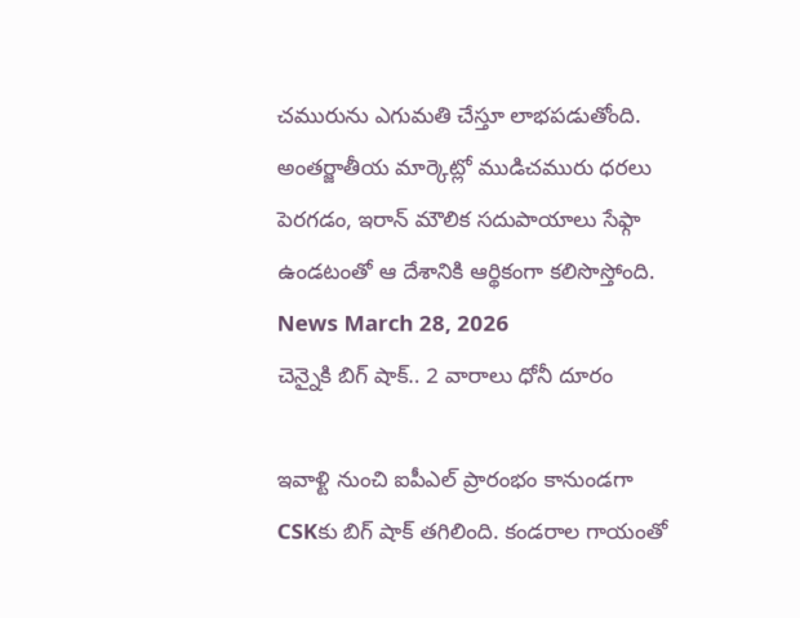చమురును ఎగుమతి చేస్తూ లాభపడుతోంది. అంతర్జాతీయ మార్కెట్లో ముడిచమురు ధరలు పెరగడం, ఇరాన్ మౌలిక సదుపాయాలు సేఫ్గా ఉండటంతో ఆ దేశానికి ఆర్థికంగా కలిసొస్తోంది.
News March 28, 2026
చెన్నైకి బిగ్ షాక్.. 2 వారాలు ధోనీ దూరం

ఇవాళ్టి నుంచి ఐపీఎల్ ప్రారంభం కానుండగా CSKకు బిగ్ షాక్ తగిలింది. కండరాల గాయంతో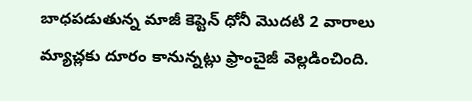బాధపడుతున్న మాజీ కెప్టెన్ ధోనీ మొదటి 2 వారాలు మ్యాచ్లకు దూరం కానున్నట్లు ఫ్రాంచైజీ వెల్లడించింది.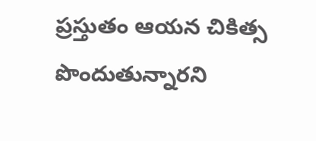ప్రస్తుతం ఆయన చికిత్స పొందుతున్నారని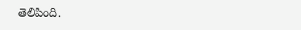తెలిపింది.